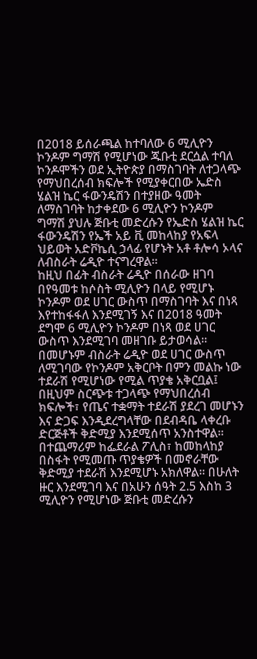በ2018 ይሰራጫል ከተባለው 6 ሚሊዮን ኮንዶም ግማሽ የሚሆነው ጁቡቲ ደርሷል ተባለ
ኮንዶሞችን ወደ ኢትዮጵያ በማስገባት ለተጋላጭ የማህበረሰብ ክፍሎች የሚያቀርበው ኤድስ ሄልዝ ኬር ፋውንዴሽን በተያዘው ዓመት ለማስገባት ከታቀደው 6 ሚሊዮን ኮንዶም ግማሽ ያህሉ ጅቡቲ መድረሱን የኤድስ ሄልዝ ኬር ፋውንዴሽን የኤች አይ ቪ መከላከያ የአፍላ ህይወት አድቮኬሲ ኃላፊ የሆኑት አቶ ቶሎሳ ኦላና ለብስራት ሬዲዮ ተናግረዋል።
ከዚህ በፊት ብስራት ሬዲዮ በሰራው ዘገባ በየዓመቱ ከሶስት ሚሊዮን በላይ የሚሆኑ ኮንዶም ወደ ሀገር ውስጥ በማስገባት እና በነጻ እየተከፋፋለ እንደሚገኝ እና በ2018 ዓመት ደግሞ 6 ሚሊዮን ኮንዶም በነጻ ወደ ሀገር ውስጥ እንደሚገባ መዘገቡ ይታወሳል።
በመሆኑም ብስራት ሬዲዮ ወደ ሀገር ውስጥ ለሚገባው የኮንዶም አቅርቦት በምን መልኩ ነው ተደራሽ የሚሆነው የሚል ጥያቄ አቅርቧል፤ በዚህም ስርጭቱ ተጋላጭ የማህበረሰብ ክፍሎች፣ የጤና ተቋማት ተደራሽ ያደረገ መሆኑን እና ድጋፍ እንዲደረግላቸው በደብዳቤ ላቀረቡ ድርጅቶች ቅድሚያ እንደሚሰጥ አንስተዋል፡፡
በተጨማሪም ከፌደራል ፖሊስ፣ ከመከላከያ በስፋት የሚመጡ ጥያቄዎች በመኖራቸው ቅድሚያ ተደራሽ እንደሚሆኑ አክለዋል። በሁለት ዙር እንደሚገባ እና በአሁን ሰዓት 2.5 እስከ 3 ሚሊዮን የሚሆነው ጅቡቲ መድረሱን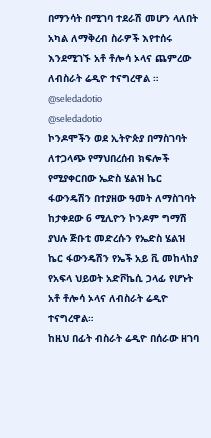በማንሳት በሚገባ ተደራሽ መሆን ላለበት አካል ለማቅረብ ስራዎች እየተሰሩ እንደሚገኙ አቶ ቶሎሳ ኦላና ጨምረው ለብስራት ሬዲዮ ተናግረዋል ።
@seledadotio
@seledadotio
ኮንዶሞችን ወደ ኢትዮጵያ በማስገባት ለተጋላጭ የማህበረሰብ ክፍሎች የሚያቀርበው ኤድስ ሄልዝ ኬር ፋውንዴሽን በተያዘው ዓመት ለማስገባት ከታቀደው 6 ሚሊዮን ኮንዶም ግማሽ ያህሉ ጅቡቲ መድረሱን የኤድስ ሄልዝ ኬር ፋውንዴሽን የኤች አይ ቪ መከላከያ የአፍላ ህይወት አድቮኬሲ ኃላፊ የሆኑት አቶ ቶሎሳ ኦላና ለብስራት ሬዲዮ ተናግረዋል።
ከዚህ በፊት ብስራት ሬዲዮ በሰራው ዘገባ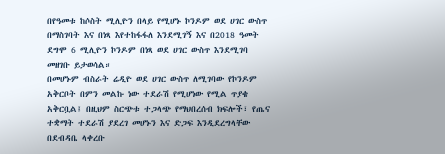በየዓመቱ ከሶስት ሚሊዮን በላይ የሚሆኑ ኮንዶም ወደ ሀገር ውስጥ በማስገባት እና በነጻ እየተከፋፋለ እንደሚገኝ እና በ2018 ዓመት ደግሞ 6 ሚሊዮን ኮንዶም በነጻ ወደ ሀገር ውስጥ እንደሚገባ መዘገቡ ይታወሳል።
በመሆኑም ብስራት ሬዲዮ ወደ ሀገር ውስጥ ለሚገባው የኮንዶም አቅርቦት በምን መልኩ ነው ተደራሽ የሚሆነው የሚል ጥያቄ አቅርቧል፤ በዚህም ስርጭቱ ተጋላጭ የማህበረሰብ ክፍሎች፣ የጤና ተቋማት ተደራሽ ያደረገ መሆኑን እና ድጋፍ እንዲደረግላቸው በደብዳቤ ላቀረቡ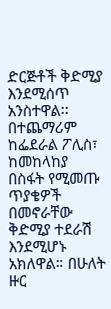ድርጅቶች ቅድሚያ እንደሚሰጥ አንስተዋል፡፡
በተጨማሪም ከፌደራል ፖሊስ፣ ከመከላከያ በስፋት የሚመጡ ጥያቄዎች በመኖራቸው ቅድሚያ ተደራሽ እንደሚሆኑ አክለዋል። በሁለት ዙር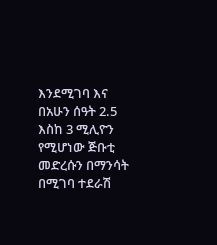እንደሚገባ እና በአሁን ሰዓት 2.5 እስከ 3 ሚሊዮን የሚሆነው ጅቡቲ መድረሱን በማንሳት በሚገባ ተደራሽ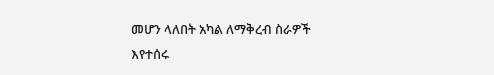መሆን ላለበት አካል ለማቅረብ ስራዎች እየተሰሩ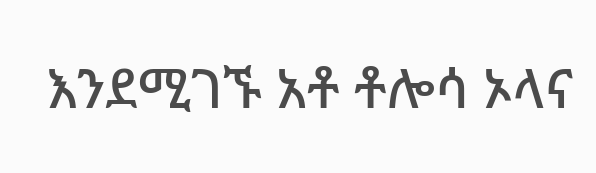እንደሚገኙ አቶ ቶሎሳ ኦላና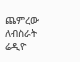ጨምረው ለብስራት ሬዲዮ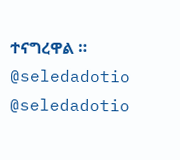ተናግረዋል ።
@seledadotio
@seledadotio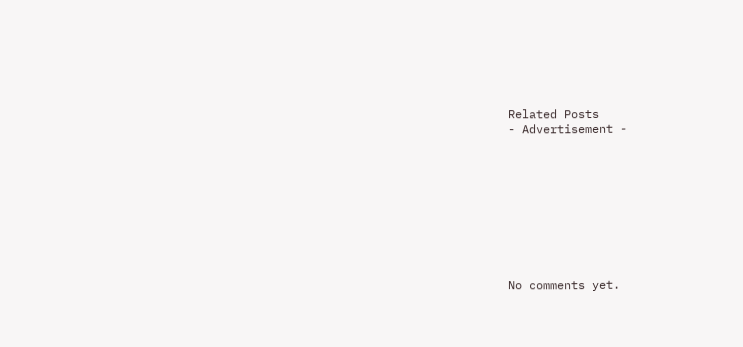Related Posts
- Advertisement -









No comments yet.